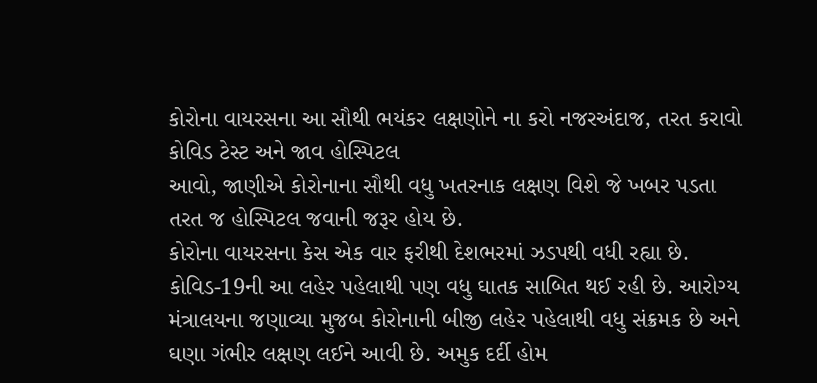કોરોના વાયરસના આ સૌથી ભયંકર લક્ષણોને ના કરો નજરઅંદાજ, તરત કરાવો કોવિડ ટેસ્ટ અને જાવ હોસ્પિટલ
આવો, જાણીએ કોરોનાના સૌથી વધુ ખતરનાક લક્ષણ વિશે જે ખબર પડતા તરત જ હોસ્પિટલ જવાની જરૂર હોય છે.
કોરોના વાયરસના કેસ એક વાર ફરીથી દેશભરમાં ઝડપથી વધી રહ્યા છે. કોવિડ-19ની આ લહેર પહેલાથી પણ વધુ ઘાતક સાબિત થઈ રહી છે. આરોગ્ય મંત્રાલયના જણાવ્યા મુજબ કોરોનાની બીજી લહેર પહેલાથી વધુ સંક્રમક છે અને ઘણા ગંભીર લક્ષણ લઈને આવી છે. અમુક દર્દી હોમ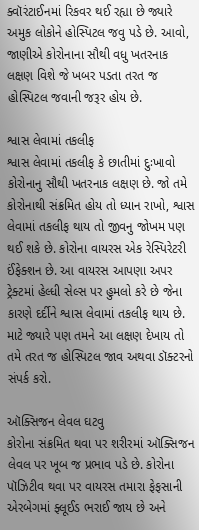ક્વૉરંટાઈનમાં રિકવર થઈ રહ્યા છે જ્યારે અમુક લોકોને હોસ્પિટલ જવુ પડે છે. આવો, જાણીએ કોરોનાના સૌથી વધુ ખતરનાક લક્ષણ વિશે જે ખબર પડતા તરત જ હોસ્પિટલ જવાની જરૂર હોય છે.

શ્વાસ લેવામાં તકલીફ
શ્વાસ લેવામાં તકલીફ કે છાતીમાં દુઃખાવો કોરોનાનુ સૌથી ખતરનાક લક્ષણ છે. જો તમે કોરોનાથી સંક્રમિત હોય તો ધ્યાન રાખો, શ્વાસ લેવામાં તકલીફ થાય તો જીવનુ જોખમ પણ થઈ શકે છે. કોરોના વાયરસ એક રેસ્પિરેટરી ઈંફેક્શન છે. આ વાયરસ આપણા અપર ટ્રેક્ટમાં હેલ્ધી સેલ્સ પર હુમલો કરે છે જેના કારણે દર્દીને શ્વાસ લેવામાં તકલીફ થાય છે. માટે જ્યારે પણ તમને આ લક્ષણ દેખાય તો તમે તરત જ હોસ્પિટલ જાવ અથવા ડૉક્ટરનો સંપર્ક કરો.

ઑક્સિજન લેવલ ઘટવુ
કોરોના સંક્રમિત થવા પર શરીરમાં ઑક્સિજન લેવલ પર ખૂબ જ પ્રભાવ પડે છે. કોરોના પૉઝિટીવ થવા પર વાયરસ તમારા ફેફસાની એરબેગમાં ફ્લૂઈડ ભરાઈ જાય છે અને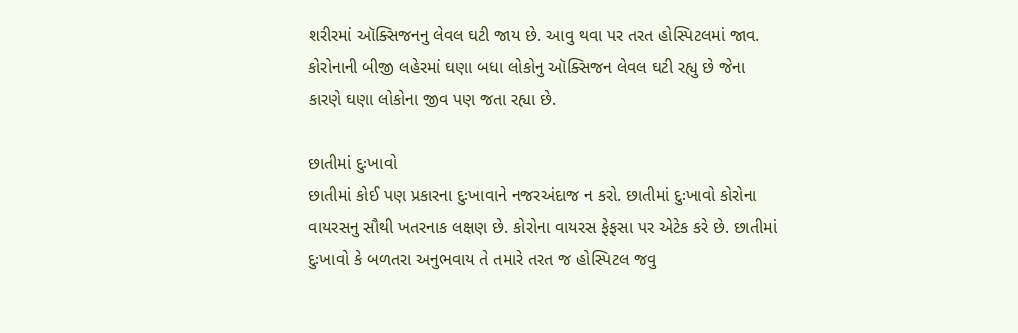શરીરમાં ઑક્સિજનનુ લેવલ ઘટી જાય છે. આવુ થવા પર તરત હોસ્પિટલમાં જાવ. કોરોનાની બીજી લહેરમાં ઘણા બધા લોકોનુ ઑક્સિજન લેવલ ઘટી રહ્યુ છે જેના કારણે ઘણા લોકોના જીવ પણ જતા રહ્યા છે.

છાતીમાં દુઃખાવો
છાતીમાં કોઈ પણ પ્રકારના દુઃખાવાને નજરઅંદાજ ન કરો. છાતીમાં દુઃખાવો કોરોના વાયરસનુ સૌથી ખતરનાક લક્ષણ છે. કોરોના વાયરસ ફેફસા પર એટેક કરે છે. છાતીમાં દુઃખાવો કે બળતરા અનુભવાય તે તમારે તરત જ હોસ્પિટલ જવુ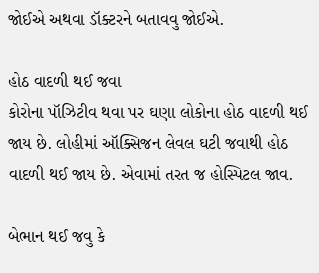જોઈએ અથવા ડૉક્ટરને બતાવવુ જોઈએ.

હોઠ વાદળી થઈ જવા
કોરોના પૉઝિટીવ થવા પર ઘણા લોકોના હોઠ વાદળી થઈ જાય છે. લોહીમાં ઑક્સિજન લેવલ ઘટી જવાથી હોઠ વાદળી થઈ જાય છે. એવામાં તરત જ હોસ્પિટલ જાવ.

બેભાન થઈ જવુ કે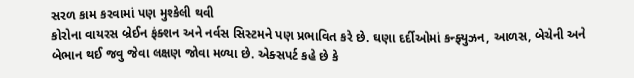સરળ કામ કરવામાં પણ મુશ્કેલી થવી
કોરોના વાયરસ બ્રેઈન ફંક્શન અને નર્વસ સિસ્ટમને પણ પ્રભાવિત કરે છે. ઘણા દર્દીઓમાં કન્ફ્યુઝન, આળસ, બેચેની અને બેભાન થઈ જવુ જેવા લક્ષણ જોવા મળ્યા છે. એક્સપર્ટ કહે છે કે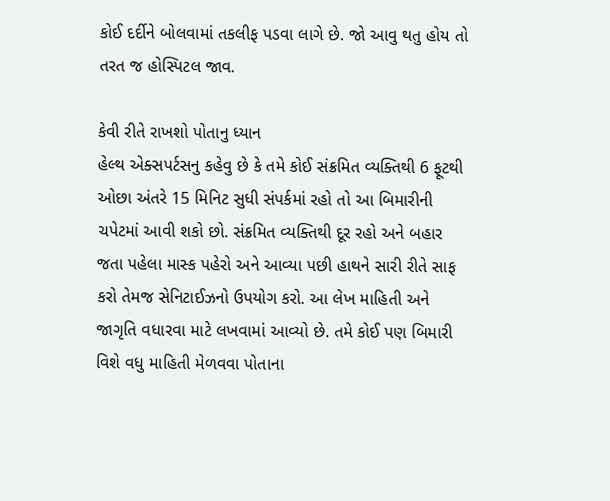કોઈ દર્દીને બોલવામાં તકલીફ પડવા લાગે છે. જો આવુ થતુ હોય તો તરત જ હોસ્પિટલ જાવ.

કેવી રીતે રાખશો પોતાનુ ધ્યાન
હેલ્થ એક્સપર્ટસનુ કહેવુ છે કે તમે કોઈ સંક્રમિત વ્યક્તિથી 6 ફૂટથી ઓછા અંતરે 15 મિનિટ સુધી સંપર્કમાં રહો તો આ બિમારીની ચપેટમાં આવી શકો છો. સંક્રમિત વ્યક્તિથી દૂર રહો અને બહાર જતા પહેલા માસ્ક પહેરો અને આવ્યા પછી હાથને સારી રીતે સાફ કરો તેમજ સેનિટાઈઝનો ઉપયોગ કરો. આ લેખ માહિતી અને જાગૃતિ વધારવા માટે લખવામાં આવ્યો છે. તમે કોઈ પણ બિમારી વિશે વધુ માહિતી મેળવવા પોતાના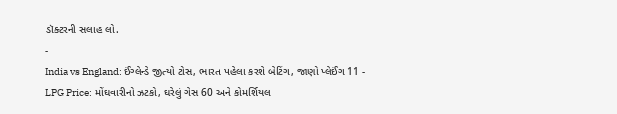ડૉક્ટરની સલાહ લો.
-
India vs England: ઈંગ્લેન્ડે જીત્યો ટોસ, ભારત પહેલા કરશે બેટિંગ, જાણો પ્લેઈંગ 11 -
LPG Price: મોંઘવારીનો ઝટકો, ઘરેલું ગેસ 60 અને કોમર્શિયલ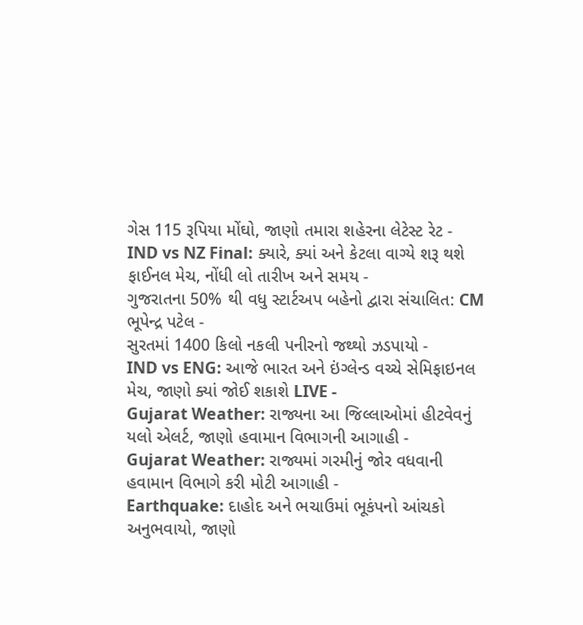ગેસ 115 રૂપિયા મોંઘો, જાણો તમારા શહેરના લેટેસ્ટ રેટ -
IND vs NZ Final: ક્યારે, ક્યાં અને કેટલા વાગ્યે શરૂ થશે ફાઈનલ મેચ, નોંધી લો તારીખ અને સમય -
ગુજરાતના 50% થી વધુ સ્ટાર્ટઅપ બહેનો દ્વારા સંચાલિત: CM ભૂપેન્દ્ર પટેલ -
સુરતમાં 1400 કિલો નકલી પનીરનો જથ્થો ઝડપાયો -
IND vs ENG: આજે ભારત અને ઇંગ્લેન્ડ વચ્ચે સેમિફાઇનલ મેચ, જાણો ક્યાં જોઈ શકાશે LIVE -
Gujarat Weather: રાજ્યના આ જિલ્લાઓમાં હીટવેવનું યલો એલર્ટ, જાણો હવામાન વિભાગની આગાહી -
Gujarat Weather: રાજ્યમાં ગરમીનું જોર વધવાની હવામાન વિભાગે કરી મોટી આગાહી -
Earthquake: દાહોદ અને ભચાઉમાં ભૂકંપનો આંચકો અનુભવાયો, જાણો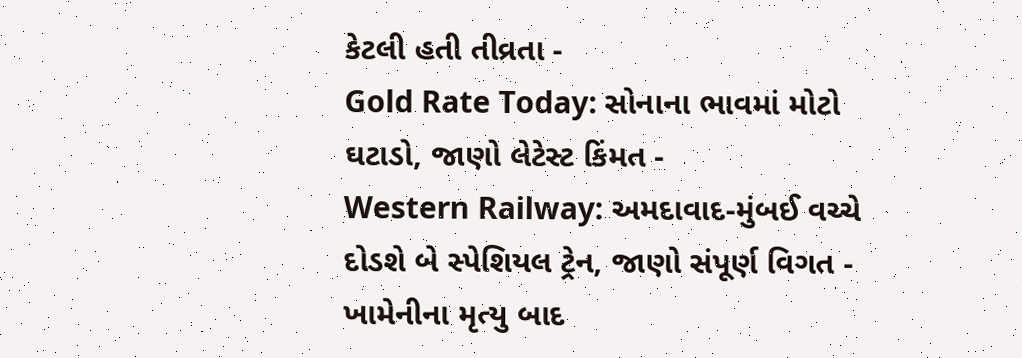કેટલી હતી તીવ્રતા -
Gold Rate Today: સોનાના ભાવમાં મોટો ઘટાડો, જાણો લેટેસ્ટ કિંમત -
Western Railway: અમદાવાદ-મુંબઈ વચ્ચે દોડશે બે સ્પેશિયલ ટ્રેન, જાણો સંપૂર્ણ વિગત -
ખામેનીના મૃત્યુ બાદ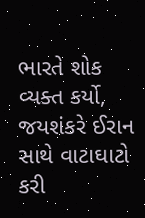ભારતે શોક વ્યક્ત કર્યો, જયશંકરે ઈરાન સાથે વાટાઘાટો કરી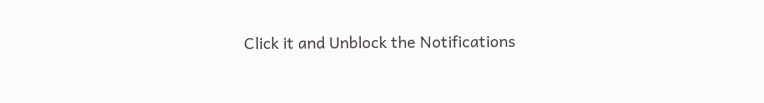Click it and Unblock the Notifications